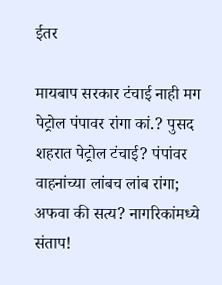ईतर

मायबाप सरकार टंचाई नाही मग पेट्रोल पंपावर रांगा कां.? पुसद शहरात पेट्रोल टंचाई? पंपांवर वाहनांच्या लांबच लांब रांगा; अफवा की सत्य? नागरिकांमध्ये संताप!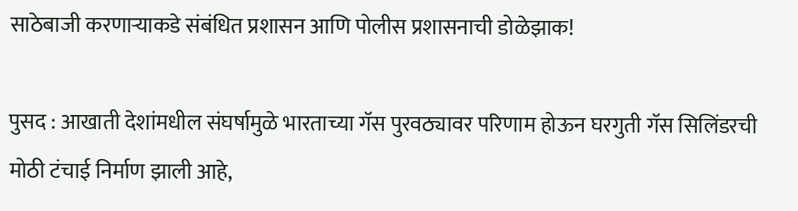साठेबाजी करणाऱ्याकडे संबंधित प्रशासन आणि पोलीस प्रशासनाची डोळेझाक!

पुसद : आखाती देशांमधील संघर्षामुळे भारताच्या गॅस पुरवठ्यावर परिणाम होऊन घरगुती गॅस सिलिंडरची मोठी टंचाई निर्माण झाली आहे,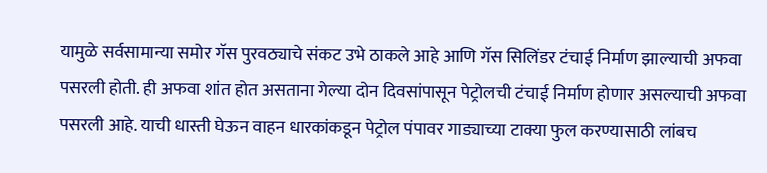यामुळे सर्वसामान्या समोर गॅस पुरवठ्याचे संकट उभे ठाकले आहे आणि गॅस सिलिंडर टंचाई निर्माण झाल्याची अफवा पसरली होती. ही अफवा शांत होत असताना गेल्या दोन दिवसांपासून पेट्रोलची टंचाई निर्माण होणार असल्याची अफवा पसरली आहे. याची धास्ती घेऊन वाहन धारकांकडून पेट्रोल पंपावर गाड्याच्या टाक्या फुल करण्यासाठी लांबच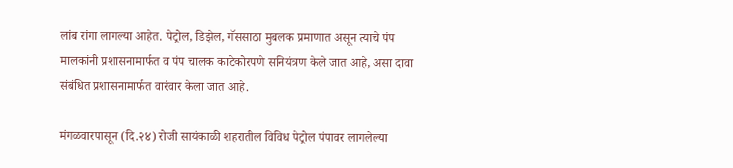लांब रांगा लागल्या आहेत. पेट्रोल, डिझेल, गॅससाठा मुबलक प्रमाणात असून त्याचे पंप मालकांनी प्रशासनामार्फत व पंप चालक काटेकोरपणे सनियंत्रण केले जात आहे, असा दावा संबंधित प्रशासनामार्फत वारंवार केला जात आहे.

मंगळवारपासून (दि.२४) रोजी सायंकाळी शहरातील विविध पेट्रोल पंपावर लागलेल्या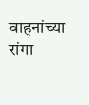वाहनांच्या रांगा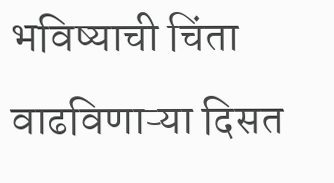भविष्याची चिंता वाढविणाऱ्या दिसत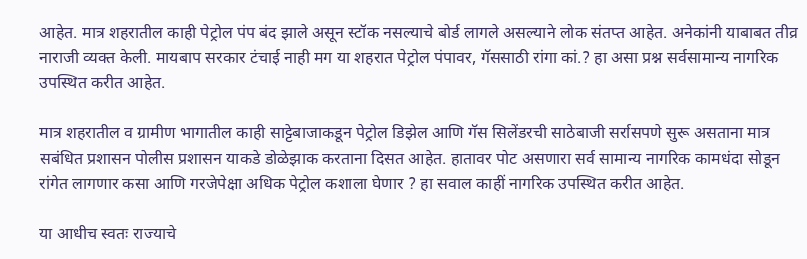आहेत. मात्र शहरातील काही पेट्रोल पंप बंद झाले असून स्टॉक नसल्याचे बोर्ड लागले असल्याने लोक संतप्त आहेत. अनेकांनी याबाबत तीव्र नाराजी व्यक्त केली. मायबाप सरकार टंचाई नाही मग या शहरात पेट्रोल पंपावर, गॅससाठी रांगा कां.? हा असा प्रश्न सर्वसामान्य नागरिक उपस्थित करीत आहेत.

मात्र शहरातील व ग्रामीण भागातील काही साट्टेबाजाकडून पेट्रोल डिझेल आणि गॅस सिलेंडरची साठेबाजी सर्रासपणे सुरू असताना मात्र सबंधित प्रशासन पोलीस प्रशासन याकडे डोळेझाक करताना दिसत आहेत. हातावर पोट असणारा सर्व सामान्य नागरिक कामधंदा सोडून रांगेत लागणार कसा आणि गरजेपेक्षा अधिक पेट्रोल कशाला घेणार ? हा सवाल काहीं नागरिक उपस्थित करीत आहेत.

या आधीच स्वतः राज्याचे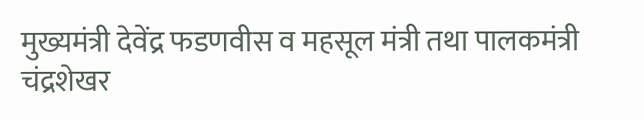मुख्यमंत्री देवेंद्र फडणवीस व महसूल मंत्री तथा पालकमंत्री चंद्रशेखर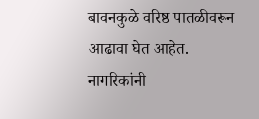बावनकुळे वरिष्ठ पातळीवरून आढावा घेत आहेत. नागरिकांनी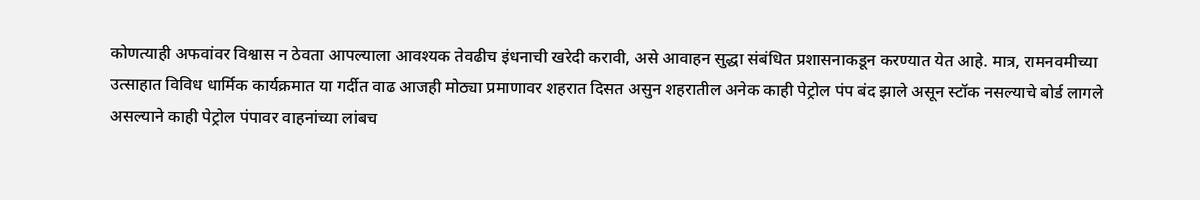कोणत्याही अफवांवर विश्वास न ठेवता आपल्याला आवश्यक तेवढीच इंधनाची खरेदी करावी, असे आवाहन सुद्धा संबंधित प्रशासनाकडून करण्यात येत आहे. मात्र, रामनवमीच्या उत्साहात विविध धार्मिक कार्यक्रमात या गर्दीत वाढ आजही मोठ्या प्रमाणावर शहरात दिसत असुन शहरातील अनेक काही पेट्रोल पंप बंद झाले असून स्टॉक नसल्याचे बोर्ड लागले असल्याने काही पेट्रोल पंपावर वाहनांच्या लांबच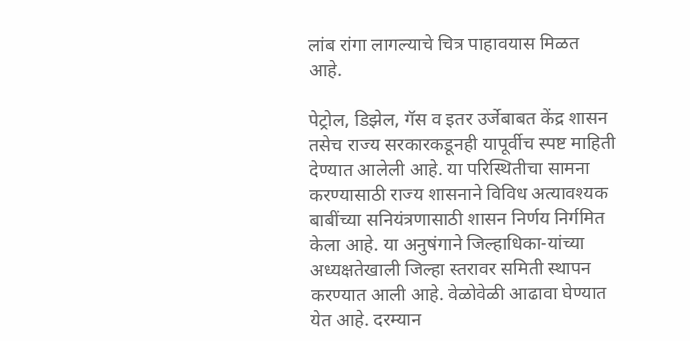लांब रांगा लागल्याचे चित्र पाहावयास मिळत आहे.

पेट्रोल, डिझेल, गॅस व इतर उर्जेबाबत केंद्र शासन तसेच राज्य सरकारकडूनही यापूर्वीच स्पष्ट माहिती देण्यात आलेली आहे. या परिस्थितीचा सामना करण्यासाठी राज्य शासनाने विविध अत्यावश्यक बाबींच्या सनियंत्रणासाठी शासन निर्णय निर्गमित केला आहे. या अनुषंगाने जिल्हाधिका-यांच्या अध्यक्षतेखाली जिल्हा स्तरावर समिती स्थापन करण्यात आली आहे. वेळोवेळी आढावा घेण्यात येत आहे. दरम्यान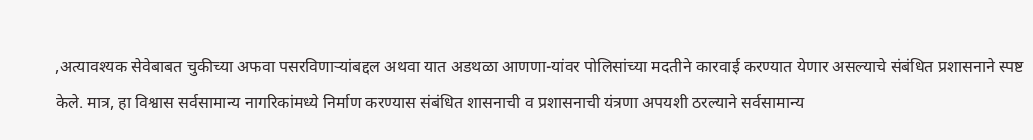,अत्यावश्यक सेवेबाबत चुकीच्या अफवा पसरविणाऱ्यांबद्दल अथवा यात अडथळा आणणा-यांवर पोलिसांच्या मदतीने कारवाई करण्यात येणार असल्याचे संबंधित प्रशासनाने स्पष्ट केले. मात्र, हा विश्वास सर्वसामान्य नागरिकांमध्ये निर्माण करण्यास संबंधित शासनाची व प्रशासनाची यंत्रणा अपयशी ठरल्याने सर्वसामान्य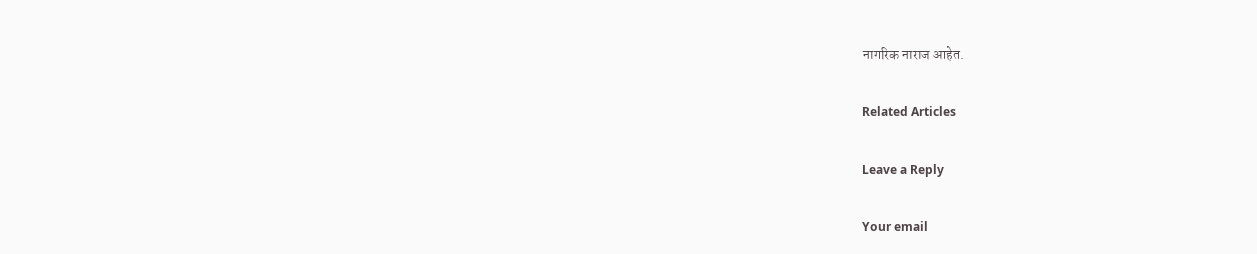नागरिक नाराज आहेत.

Related Articles

Leave a Reply

Your email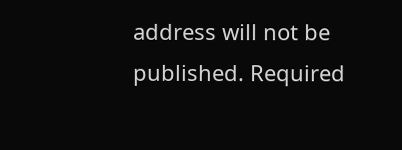address will not be published. Required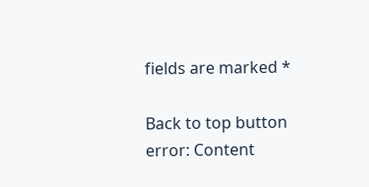fields are marked *

Back to top button
error: Content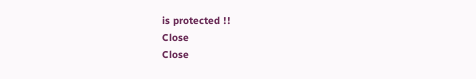is protected !!
Close
Close